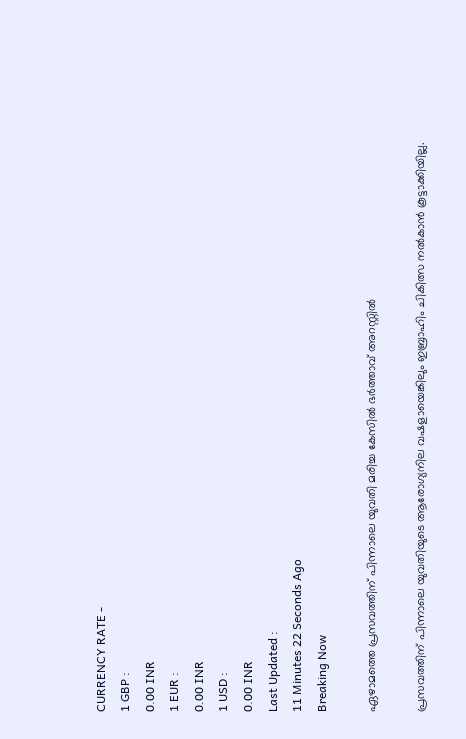CURRENCY RATE -
1 GBP :
0.00 INR
1 EUR :
0.00 INR
1 USD :
0.00 INR
Last Updated :
11 Minutes 22 Seconds Ago
Breaking Now

ഏഴാമത്തെ പ്രസവത്തിന് പിന്നാലെ യുവതി മരിച്ച കേസില്‍ ഭര്‍ത്താവ് അറസ്റ്റില്‍

പ്രസവത്തിന് പിന്നാലെ യുവതിയുടെ ആരോഗ്യനില വഷളായെങ്കിലും ഇബ്രാഹിം ചികിത്സ നല്‍കാന്‍ കൂട്ടാക്കിയില്ല.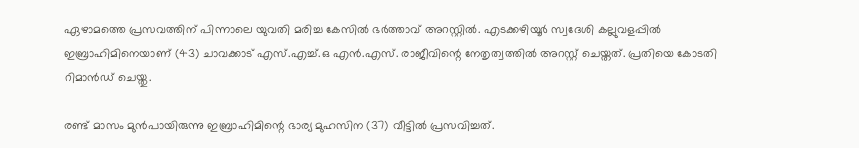ഏഴാമത്തെ പ്രസവത്തിന് പിന്നാലെ യുവതി മരിച്ച കേസില്‍ ഭര്‍ത്താവ് അറസ്റ്റില്‍. എടക്കഴിയൂര്‍ സ്വദേശി കല്ലുവളപ്പില്‍ ഇബ്രാഹിമിനെയാണ് (43) ചാവക്കാട് എസ്.എച്ച്.ഒ എന്‍.എസ്. രാജീവിന്റെ നേതൃത്വത്തില്‍ അറസ്റ്റ് ചെയ്തത്. പ്രതിയെ കോടതി റിമാന്‍ഡ് ചെയ്തു.

രണ്ട് മാസം മുന്‍പായിരുന്നു ഇബ്രാഹിമിന്റെ ഭാര്യ മുഹസിന (37) വീട്ടില്‍ പ്രസവിച്ചത്.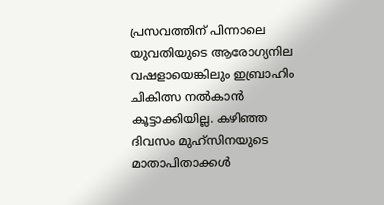പ്രസവത്തിന് പിന്നാലെ യുവതിയുടെ ആരോഗ്യനില വഷളായെങ്കിലും ഇബ്രാഹിം ചികിത്സ നല്‍കാന്‍ കൂട്ടാക്കിയില്ല. കഴിഞ്ഞ ദിവസം മുഹ്‌സിനയുടെ മാതാപിതാക്കള്‍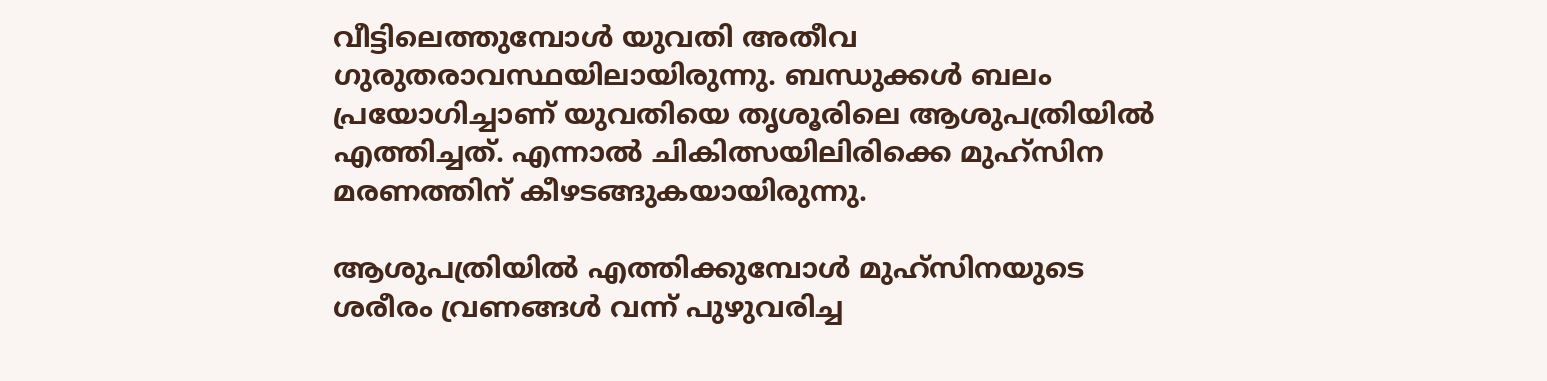വീട്ടിലെത്തുമ്പോള്‍ യുവതി അതീവ ഗുരുതരാവസ്ഥയിലായിരുന്നു. ബന്ധുക്കള്‍ ബലം പ്രയോഗിച്ചാണ് യുവതിയെ തൃശൂരിലെ ആശുപത്രിയില്‍ എത്തിച്ചത്. എന്നാല്‍ ചികിത്സയിലിരിക്കെ മുഹ്‌സിന മരണത്തിന് കീഴടങ്ങുകയായിരുന്നു.

ആശുപത്രിയില്‍ എത്തിക്കുമ്പോള്‍ മുഹ്‌സിനയുടെ ശരീരം വ്രണങ്ങള്‍ വന്ന് പുഴുവരിച്ച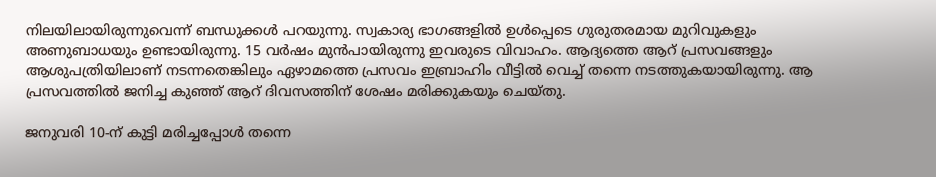നിലയിലായിരുന്നുവെന്ന് ബന്ധുക്കള്‍ പറയുന്നു. സ്വകാര്യ ഭാഗങ്ങളില്‍ ഉള്‍പ്പെടെ ഗുരുതരമായ മുറിവുകളും അണുബാധയും ഉണ്ടായിരുന്നു. 15 വര്‍ഷം മുന്‍പായിരുന്നു ഇവരുടെ വിവാഹം. ആദ്യത്തെ ആറ് പ്രസവങ്ങളും ആശുപത്രിയിലാണ് നടന്നതെങ്കിലും ഏഴാമത്തെ പ്രസവം ഇബ്രാഹിം വീട്ടില്‍ വെച്ച് തന്നെ നടത്തുകയായിരുന്നു. ആ പ്രസവത്തില്‍ ജനിച്ച കുഞ്ഞ് ആറ് ദിവസത്തിന് ശേഷം മരിക്കുകയും ചെയ്തു.

ജനുവരി 10-ന് കുട്ടി മരിച്ചപ്പോള്‍ തന്നെ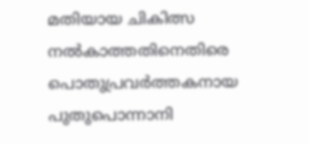മതിയായ ചികിത്സ നല്‍കാത്തതിനെതിരെ പൊതുപ്രവര്‍ത്തകനായ പുതുപൊന്നാനി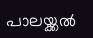പാലയ്ക്കല്‍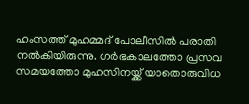ഹംസത്ത് മുഹമ്മദ് പോലീസില്‍ പരാതി നല്‍കിയിരുന്നു. ഗര്‍ഭകാലത്തോ പ്രസവ സമയത്തോ മുഹസിനയ്ക്ക് യാതൊരുവിധ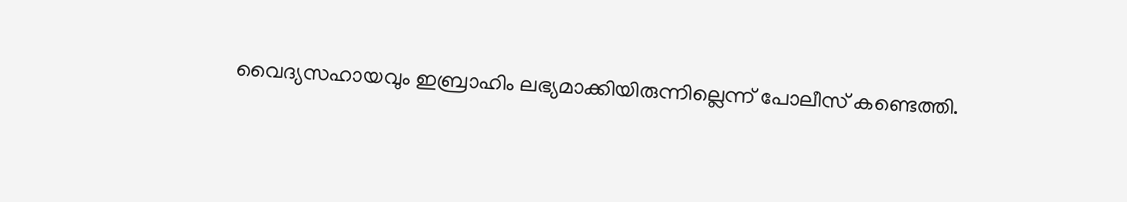വൈദ്യസഹായവും ഇബ്രാഹിം ലഭ്യമാക്കിയിരുന്നില്ലെന്ന് പോലീസ് കണ്ടെത്തി.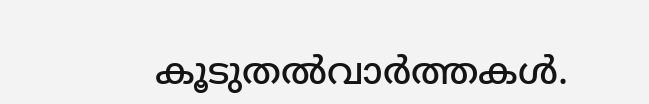കൂടുതല്‍വാര്‍ത്തകള്‍.